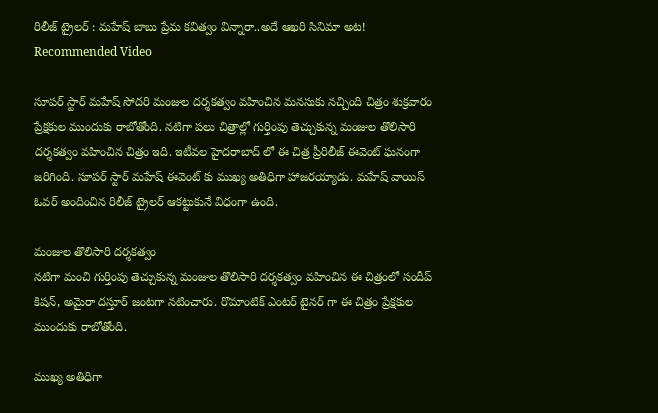రిలీజ్ ట్రైలర్ : మహేష్ బాబు ప్రేమ కవిత్వం విన్నారా..అదే ఆఖరి సినిమా అట!
Recommended Video

సూపర్ స్టార్ మహేష్ సోదరి మంజుల దర్శకత్వం వహించిన మనసుకు నచ్చింది చిత్రం శుక్రవారం ప్రేక్షకుల ముందుకు రాబోతోంది. నటిగా పలు చిత్రాల్లో గుర్తింపు తెచ్చుకున్న మంజుల తొలిసారి దర్శకత్వం వహించిన చిత్రం ఇది. ఇటీవల హైదరాబాద్ లో ఈ చిత్ర ప్రీరిలీజ్ ఈవెంట్ ఘనంగా జరిగింది. సూపర్ స్టార్ మహేష్ ఈవెంట్ కు ముఖ్య అతిధిగా హాజరయ్యాడు. మహేష్ వాయిస్ ఓవర్ అందించిన రిలీజ్ ట్రైలర్ ఆకట్టుకునే విధంగా ఉంది.

మంజుల తొలిసారి దర్శకత్వం
నటిగా మంచి గుర్తింపు తెచ్చుకున్న మంజుల తొలిసారి దర్శకత్వం వహించిన ఈ చిత్రంలో సందీప్ కిషన్, అమైరా దస్తూర్ జంటగా నటించారు. రొమాంటిక్ ఎంటర్ టైనర్ గా ఈ చిత్రం ప్రేక్షకుల ముందుకు రాబోతోంది.

ముఖ్య అతిధిగా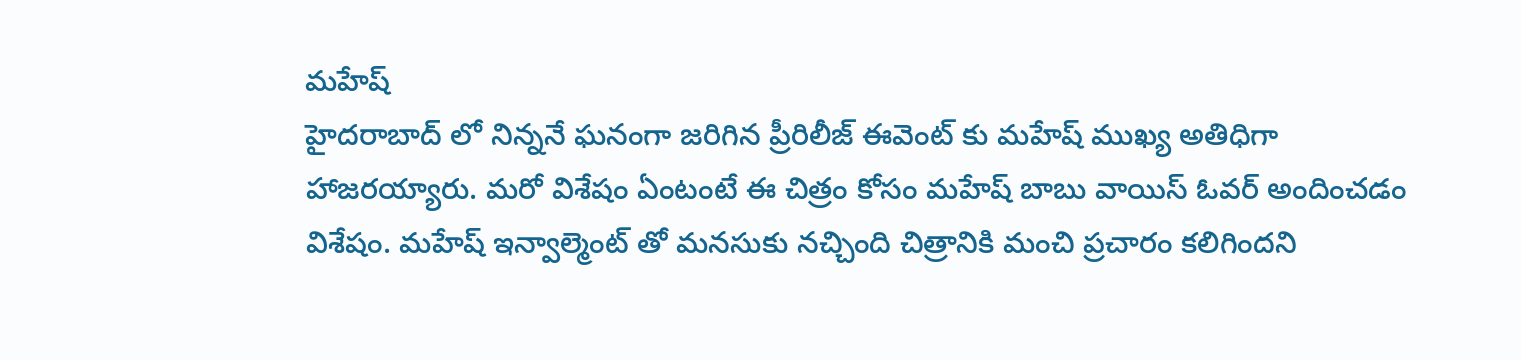మహేష్
హైదరాబాద్ లో నిన్ననే ఘనంగా జరిగిన ప్రీరిలీజ్ ఈవెంట్ కు మహేష్ ముఖ్య అతిధిగా హాజరయ్యారు. మరో విశేషం ఏంటంటే ఈ చిత్రం కోసం మహేష్ బాబు వాయిస్ ఓవర్ అందించడం విశేషం. మహేష్ ఇన్వాల్మెంట్ తో మనసుకు నచ్చింది చిత్రానికి మంచి ప్రచారం కలిగిందని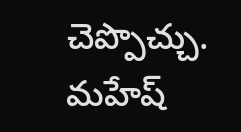చెప్పొచ్చు.
మహేష్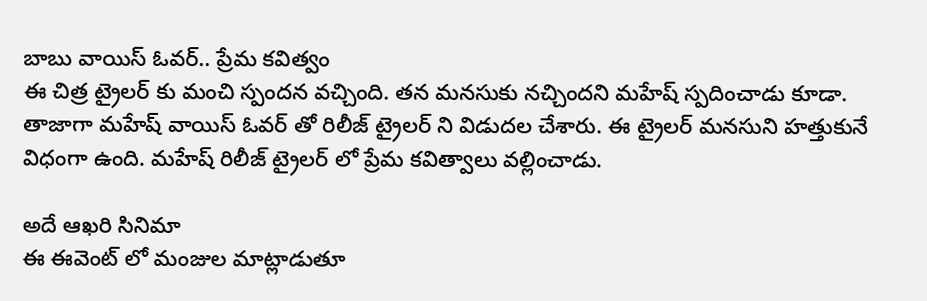బాబు వాయిస్ ఓవర్.. ప్రేమ కవిత్వం
ఈ చిత్ర ట్రైలర్ కు మంచి స్పందన వచ్చింది. తన మనసుకు నచ్చిందని మహేష్ స్పదించాడు కూడా. తాజాగా మహేష్ వాయిస్ ఓవర్ తో రిలీజ్ ట్రైలర్ ని విడుదల చేశారు. ఈ ట్రైలర్ మనసుని హత్తుకునే విధంగా ఉంది. మహేష్ రిలీజ్ ట్రైలర్ లో ప్రేమ కవిత్వాలు వల్లించాడు.

అదే ఆఖరి సినిమా
ఈ ఈవెంట్ లో మంజుల మాట్లాడుతూ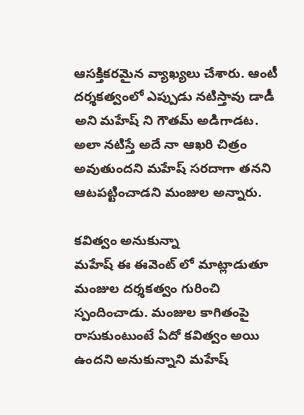ఆసక్తికరమైన వ్యాఖ్యలు చేశారు. ఆంటీ దర్శకత్వంలో ఎప్పుడు నటిస్తావు డాడీ అని మహేష్ ని గౌతమ్ అడిగాడట. అలా నటిస్తే అదే నా ఆఖరి చిత్రం అవుతుందని మహేష్ సరదాగా తనని ఆటపట్టించాడని మంజుల అన్నారు.

కవిత్వం అనుకున్నా
మహేష్ ఈ ఈవెంట్ లో మాట్లాడుతూ మంజుల దర్శకత్వం గురించి స్పందించాడు. మంజుల కాగితంపై రాసుకుంటుంటే ఏదో కవిత్వం అయి ఉందని అనుకున్నాని మహేష్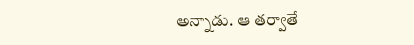అన్నాడు. ఆ తర్వాతే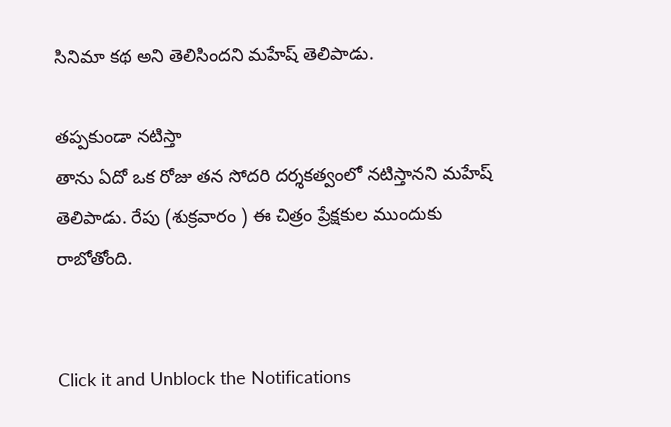సినిమా కథ అని తెలిసిందని మహేష్ తెలిపాడు.

తప్పకుండా నటిస్తా
తాను ఏదో ఒక రోజు తన సోదరి దర్శకత్వంలో నటిస్తానని మహేష్ తెలిపాడు. రేపు (శుక్రవారం ) ఈ చిత్రం ప్రేక్షకుల ముందుకు రాబోతోంది.


Click it and Unblock the Notifications